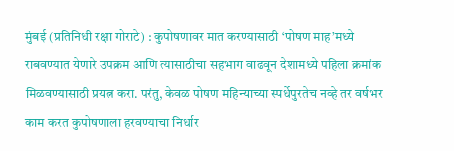मुंबई (प्रतिनिधी रक्षा गोराटे) : कुपोषणावर मात करण्यासाठी ‘पोषण माह’मध्ये राबवण्यात येणारे उपक्रम आणि त्यासाठीचा सहभाग वाढवून देशामध्ये पहिला क्रमांक मिळवण्यासाठी प्रयत्न करा. परंतु, केवळ पोषण महिन्याच्या स्पर्धेपुरतेच नव्हे तर वर्षभर काम करत कुपोषणाला हरवण्याचा निर्धार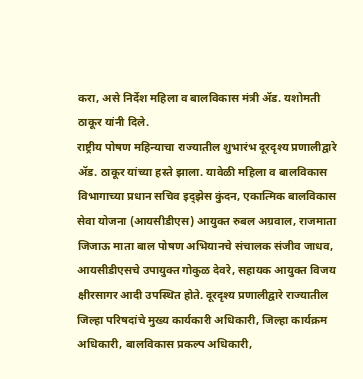करा, असे निर्देश महिला व बालविकास मंत्री ॲड. यशोमती ठाकूर यांनी दिले.
राष्ट्रीय पोषण महिन्याचा राज्यातील शुभारंभ दूरदृश्य प्रणालीद्वारे ॲड. ठाकूर यांच्या हस्ते झाला. यावेळी महिला व बालविकास विभागाच्या प्रधान सचिव इद्झेस कुंदन, एकात्मिक बालविकास सेवा योजना (आयसीडीएस) आयुक्त रुबल अग्रवाल, राजमाता जिजाऊ माता बाल पोषण अभियानचे संचालक संजीव जाधव, आयसीडीएसचे उपायुक्त गोकुळ देवरे, सहायक आयुक्त विजय क्षीरसागर आदी उपस्थित होते. दूरदृश्य प्रणालीद्वारे राज्यातील जिल्हा परिषदांचे मुख्य कार्यकारी अधिकारी, जिल्हा कार्यक्रम अधिकारी, बालविकास प्रकल्प अधिकारी,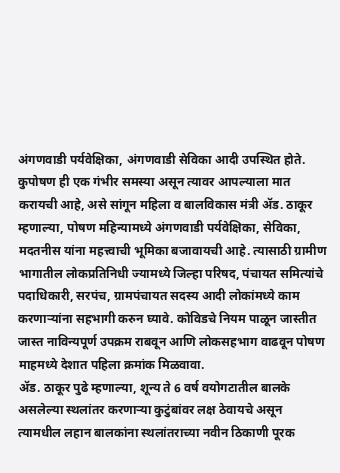अंगणवाडी पर्यवेक्षिका, अंगणवाडी सेविका आदी उपस्थित होते.
कुपोषण ही एक गंभीर समस्या असून त्यावर आपल्याला मात करायची आहे, असे सांगून महिला व बालविकास मंत्री ॲड. ठाकूर म्हणाल्या, पोषण महिन्यामध्ये अंगणवाडी पर्यवेक्षिका, सेविका, मदतनीस यांना महत्त्वाची भूमिका बजावायची आहे. त्यासाठी ग्रामीण भागातील लोकप्रतिनिधी ज्यामध्ये जिल्हा परिषद, पंचायत समित्यांचे पदाधिकारी, सरपंच, ग्रामपंचायत सदस्य आदी लोकांमध्ये काम करणाऱ्यांना सहभागी करुन घ्यावे. कोविडचे नियम पाळून जास्तीत जास्त नाविन्यपूर्ण उपक्रम राबवून आणि लोकसहभाग वाढवून पोषण माहमध्ये देशात पहिला क्रमांक मिळवावा.
ॲड. ठाकूर पुढे म्हणाल्या, शून्य ते 6 वर्ष वयोगटातील बालके असलेल्या स्थलांतर करणाऱ्या कुटुंबांवर लक्ष ठेवायचे असून त्यामधील लहान बालकांना स्थलांतराच्या नवीन ठिकाणी पूरक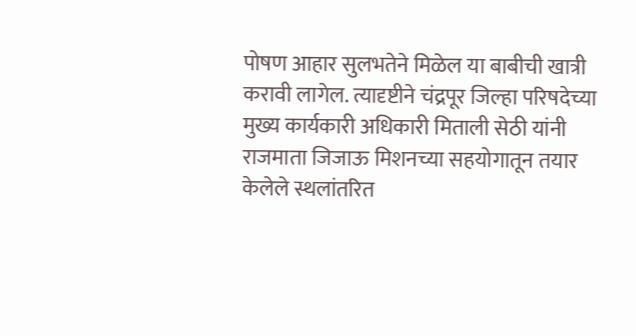पोषण आहार सुलभतेने मिळेल या बाबीची खात्री करावी लागेल. त्यादृष्टीने चंद्रपूर जिल्हा परिषदेच्या मुख्य कार्यकारी अधिकारी मिताली सेठी यांनी राजमाता जिजाऊ मिशनच्या सहयोगातून तयार केलेले स्थलांतरित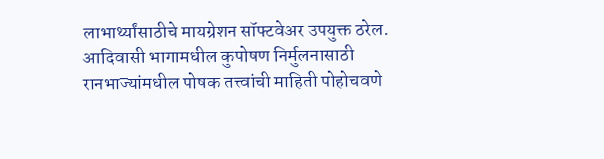लाभार्थ्यांसाठीचे मायग्रेशन सॉफ्टवेअर उपयुक्त ठरेल.
आदिवासी भागामधील कुपोषण निर्मुलनासाठी रानभाज्यांमधील पोषक तत्त्वांची माहिती पोहोचवणे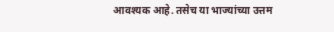आवश्यक आहे. तसेच या भाज्यांच्या उत्तम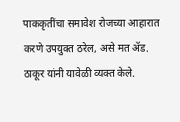पाककृतींचा समावेश रोजच्या आहारात करणे उपयुक्त ठरेल, असे मत ॲड. ठाकूर यांनी यावेळी व्यक्त केले.